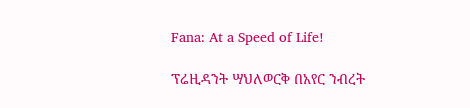Fana: At a Speed of Life!

ፕሬዚዳንት ሣህለወርቅ በአየር ንብረት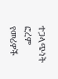ተጋላጭነት ፎረም የመሪዎች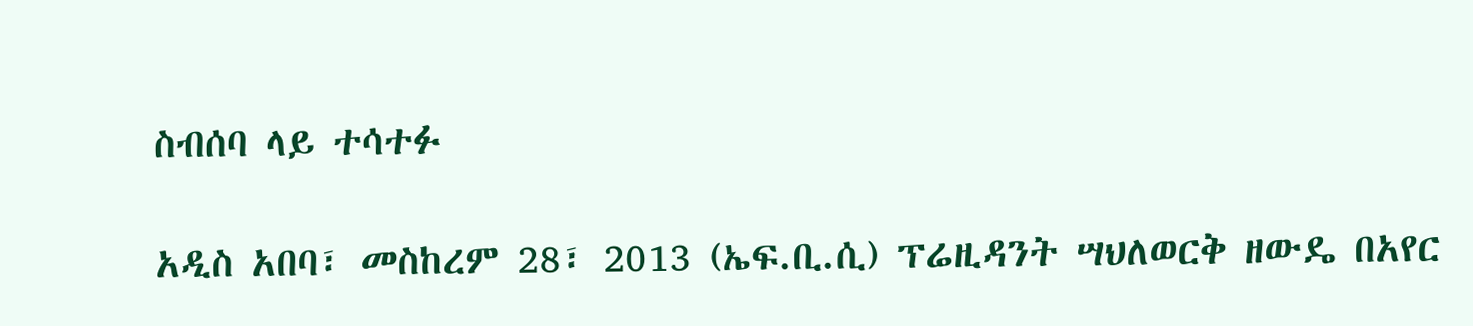ስብሰባ ላይ ተሳተፉ

አዲስ አበባ፣ መስከረም 28፣ 2013 (ኤፍ.ቢ.ሲ) ፕሬዚዳንት ሣህለወርቅ ዘውዴ በአየር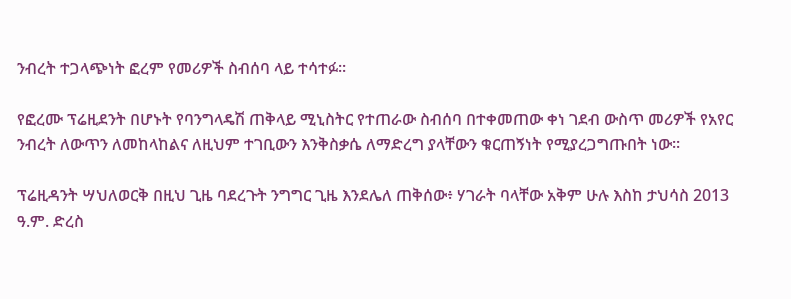ንብረት ተጋላጭነት ፎረም የመሪዎች ስብሰባ ላይ ተሳተፉ፡፡

የፎረሙ ፕሬዚደንት በሆኑት የባንግላዴሽ ጠቅላይ ሚኒስትር የተጠራው ስብሰባ በተቀመጠው ቀነ ገደብ ውስጥ መሪዎች የአየር ንብረት ለውጥን ለመከላከልና ለዚህም ተገቢውን እንቅስቃሴ ለማድረግ ያላቸውን ቁርጠኝነት የሚያረጋግጡበት ነው፡፡

ፕሬዚዳንት ሣህለወርቅ በዚህ ጊዜ ባደረጉት ንግግር ጊዜ እንደሌለ ጠቅሰው፥ ሃገራት ባላቸው አቅም ሁሉ እስከ ታህሳስ 2013 ዓ.ም. ድረስ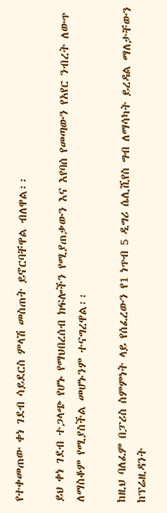የተቀመጠው ቀነ ገደብ ሳይደርስ ምላሽ መስጠት ይኖርባቸዋል ብለዋል፡፡

ይህ ቀነ ገደብ ተጋላጭ የሆኑ የማህበረሰብ ክፍሎችን የሚያጠቃውን እና እየባሰ የመጣውን የአየር ንብረት ለውጥ ለማስቆም የሚያስችል መሆኑንም ተናግረዋል፡፡

ከዚህ ባለፈም በፓሪስ ስምምነት ላይ የሰፈረውን የ1 ነጥብ 5 ዲግሪ ሴሊሺየስ ግብ ለማሳካት ይረዳል ማለታቸውን ከፕሬዚዳንት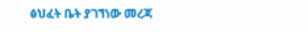ፅህፈት ቤት ያገኘነው መረጃ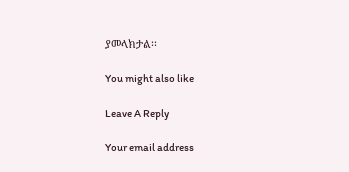ያመላክታል፡፡

You might also like

Leave A Reply

Your email address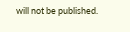will not be published.